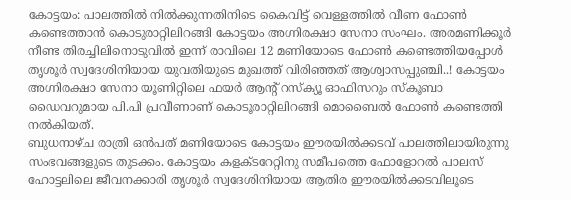കോട്ടയം: പാലത്തിൽ നിൽക്കുന്നതിനിടെ കൈവിട്ട് വെള്ളത്തിൽ വീണ ഫോൺ കണ്ടെത്താൻ കൊടുരാറ്റിലിറങ്ങി കോട്ടയം അഗ്നിരക്ഷാ സേനാ സംഘം. അരമണിക്കൂർ നീണ്ട തിരച്ചിലിനൊടുവിൽ ഇന്ന് രാവിലെ 12 മണിയോടെ ഫോൺ കണ്ടെത്തിയപ്പോൾ തൃശൂർ സ്വദേശിനിയായ യുവതിയുടെ മുഖത്ത് വിരിഞ്ഞത് ആശ്വാസപ്പുഞ്ചി..! കോട്ടയം അഗ്നിരക്ഷാ സേനാ യൂണിറ്റിലെ ഫയർ ആന്റ് റസ്ക്യൂ ഓഫിസറും സ്കൂബാ ഡൈവറുമായ പി.പി പ്രവീണാണ് കൊടൂരാറ്റിലിറങ്ങി മൊബൈൽ ഫോൺ കണ്ടെത്തി നൽകിയത്.
ബുധനാഴ്ച രാത്രി ഒൻപത് മണിയോടെ കോട്ടയം ഈരയിൽക്കടവ് പാലത്തിലായിരുന്നു സംഭവങ്ങളുടെ തുടക്കം. കോട്ടയം കളക്ടറേറ്റിനു സമീപത്തെ ഫോളോറൽ പാലസ് ഹോട്ടലിലെ ജീവനക്കാരി തൃശൂർ സ്വദേശിനിയായ ആതിര ഈരയിൽക്കടവിലൂടെ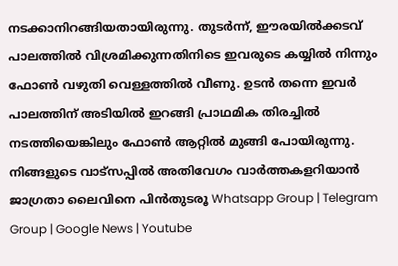നടക്കാനിറങ്ങിയതായിരുന്നു. തുടർന്ന്, ഈരയിൽക്കടവ് പാലത്തിൽ വിശ്രമിക്കുന്നതിനിടെ ഇവരുടെ കയ്യിൽ നിന്നും ഫോൺ വഴുതി വെള്ളത്തിൽ വീണു. ഉടൻ തന്നെ ഇവർ പാലത്തിന് അടിയിൽ ഇറങ്ങി പ്രാഥമിക തിരച്ചിൽ നടത്തിയെങ്കിലും ഫോൺ ആറ്റിൽ മുങ്ങി പോയിരുന്നു.
നിങ്ങളുടെ വാട്സപ്പിൽ അതിവേഗം വാർത്തകളറിയാൻ ജാഗ്രതാ ലൈവിനെ പിൻതുടരൂ Whatsapp Group | Telegram Group | Google News | Youtube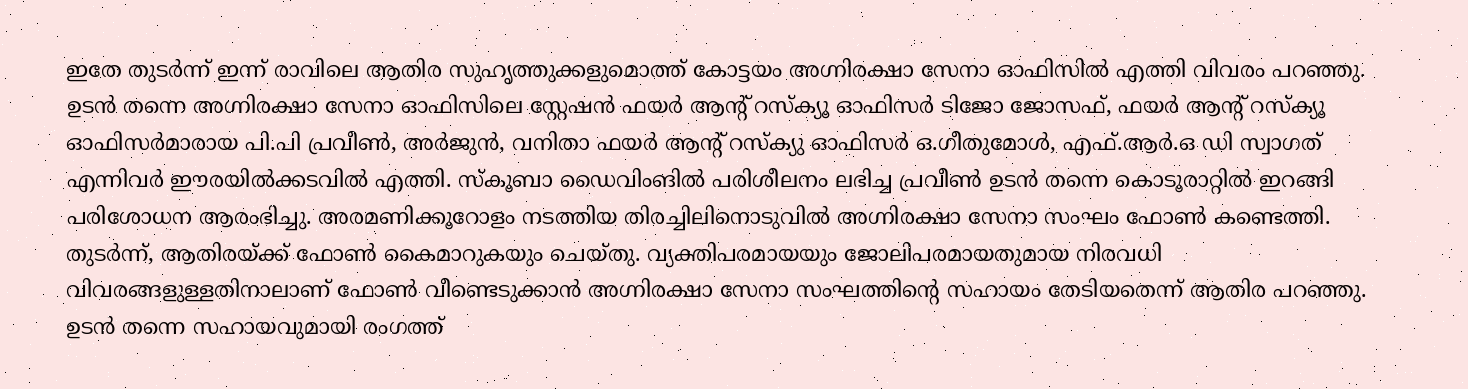ഇതേ തുടർന്ന് ഇന്ന് രാവിലെ ആതിര സുഹൃത്തുക്കളുമൊത്ത് കോട്ടയം അഗ്നിരക്ഷാ സേനാ ഓഫിസിൽ എത്തി വിവരം പറഞ്ഞു. ഉടൻ തന്നെ അഗ്നിരക്ഷാ സേനാ ഓഫിസിലെ സ്റ്റേഷൻ ഫയർ ആന്റ് റസ്ക്യൂ ഓഫിസർ ടിജോ ജോസഫ്, ഫയർ ആന്റ് റസ്ക്യൂ ഓഫിസർമാരായ പി.പി പ്രവീൺ, അർജുൻ, വനിതാ ഫയർ ആന്റ് റസ്ക്യു ഓഫിസർ ഒ.ഗീതുമോൾ, എഫ്.ആർ.ഒ ഡി സ്വാഗത് എന്നിവർ ഈരയിൽക്കടവിൽ എത്തി. സ്കൂബാ ഡൈവിംങിൽ പരിശീലനം ലഭിച്ച പ്രവീൺ ഉടൻ തന്നെ കൊടൂരാറ്റിൽ ഇറങ്ങി പരിശോധന ആരംഭിച്ചു. അരമണിക്കൂറോളം നടത്തിയ തിരച്ചിലിനൊടുവിൽ അഗ്നിരക്ഷാ സേനാ സംഘം ഫോൺ കണ്ടെത്തി. തുടർന്ന്, ആതിരയ്ക്ക് ഫോൺ കൈമാറുകയും ചെയ്തു. വ്യക്തിപരമായയും ജോലിപരമായതുമായ നിരവധി വിവരങ്ങളുള്ളതിനാലാണ് ഫോൺ വീണ്ടെടുക്കാൻ അഗ്നിരക്ഷാ സേനാ സംഘത്തിന്റെ സഹായം തേടിയതെന്ന് ആതിര പറഞ്ഞു. ഉടൻ തന്നെ സഹായവുമായി രംഗത്ത്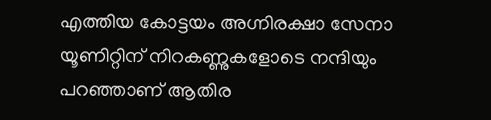എത്തിയ കോട്ടയം അഗ്നിരക്ഷാ സേനാ യൂണിറ്റിന് നിറകണ്ണുകളോടെ നന്ദിയും പറഞ്ഞാണ് ആതിര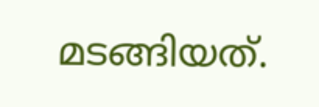മടങ്ങിയത്.